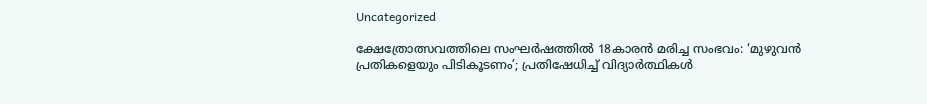Uncategorized

ക്ഷേത്രോത്സവത്തിലെ സംഘർഷത്തിൽ 18കാരൻ മരിച്ച സംഭവം: ‘മുഴുവൻ പ്രതികളെയും പിടികൂടണം’; പ്രതിഷേധിച്ച് വിദ്യാർത്ഥികൾ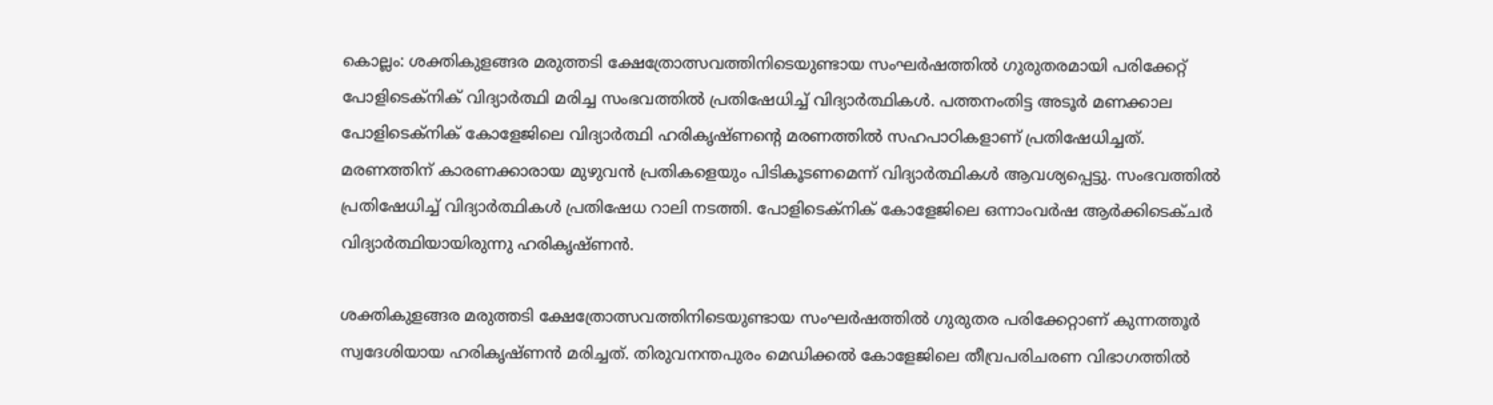കൊല്ലം: ശക്തികുളങ്ങര മരുത്തടി ക്ഷേത്രോത്സവത്തിനിടെയുണ്ടായ സംഘർഷത്തിൽ ഗുരുതരമായി പരിക്കേറ്റ് പോളിടെക്നിക് വിദ്യാർത്ഥി മരിച്ച സംഭവത്തിൽ പ്രതിഷേധിച്ച് വിദ്യാർത്ഥികൾ. പത്തനംതിട്ട അടൂർ മണക്കാല പോളിടെക്നിക് കോളേജിലെ വിദ്യാർത്ഥി ഹരികൃഷ്ണൻ്റെ മരണത്തിൽ സഹപാഠികളാണ് പ്രതിഷേധിച്ചത്. മരണത്തിന് കാരണക്കാരായ മുഴുവൻ പ്രതികളെയും പിടികൂടണമെന്ന് വിദ്യാർത്ഥികൾ ആവശ്യപ്പെട്ടു. സംഭവത്തിൽ പ്രതിഷേധിച്ച് വിദ്യാർത്ഥികൾ പ്രതിഷേധ റാലി നടത്തി. പോളിടെക്നിക് കോളേജിലെ ഒന്നാംവർഷ ആർക്കിടെക്ചർ വിദ്യാർത്ഥിയായിരുന്നു ഹരികൃഷ്ണൻ.

ശക്തികുളങ്ങര മരുത്തടി ക്ഷേത്രോത്സവത്തിനിടെയുണ്ടായ സംഘർഷത്തിൽ ഗുരുതര പരിക്കേറ്റാണ് കുന്നത്തൂർ സ്വദേശിയായ ഹരികൃഷ്ണൻ മരിച്ചത്. തിരുവനന്തപുരം മെഡിക്കൽ കോളേജിലെ തീവ്രപരിചരണ വിഭാഗത്തിൽ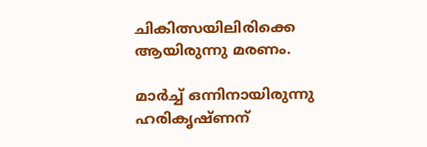ചികിത്സയിലിരിക്കെ ആയിരുന്നു മരണം.

മാർച്ച് ഒന്നിനായിരുന്നു ഹരികൃഷ്ണന്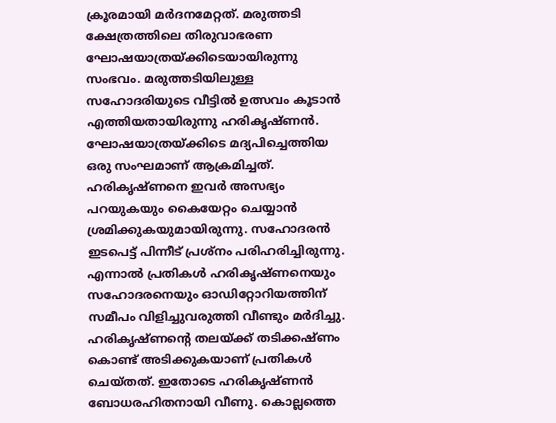ക്രൂരമായി മർദനമേറ്റത്. മരുത്തടി ക്ഷേത്രത്തിലെ തിരുവാഭരണ ഘോഷയാത്രയ്ക്കിടെയായിരുന്നു സംഭവം. മരുത്തടിയിലുള്ള സഹോദരിയുടെ വീട്ടിൽ ഉത്സവം കൂടാൻ എത്തിയതായിരുന്നു ഹരികൃഷ്ണൻ. ഘോഷയാത്രയ്ക്കിടെ മദ്യപിച്ചെത്തിയ ഒരു സംഘമാണ് ആക്രമിച്ചത്. ഹരികൃഷ്ണനെ ഇവർ അസഭ്യം പറയുകയും കൈയേറ്റം ചെയ്യാൻ ശ്രമിക്കുകയുമായിരുന്നു. സഹോദരൻ ഇടപെട്ട് പിന്നീട് പ്രശ്നം പരിഹരിച്ചിരുന്നു. എന്നാൽ പ്രതികൾ ഹരികൃഷ്ണനെയും സഹോദരനെയും ഓഡിറ്റോറിയത്തിന് സമീപം വിളിച്ചുവരുത്തി വീണ്ടും മർദിച്ചു. ഹരികൃഷ്ണന്റെ തലയ്ക്ക് തടിക്കഷ്ണം കൊണ്ട് അടിക്കുകയാണ് പ്രതികൾ ചെയ്തത്. ഇതോടെ ഹരികൃഷ്ണൻ ബോധരഹിതനായി വീണു. കൊല്ലത്തെ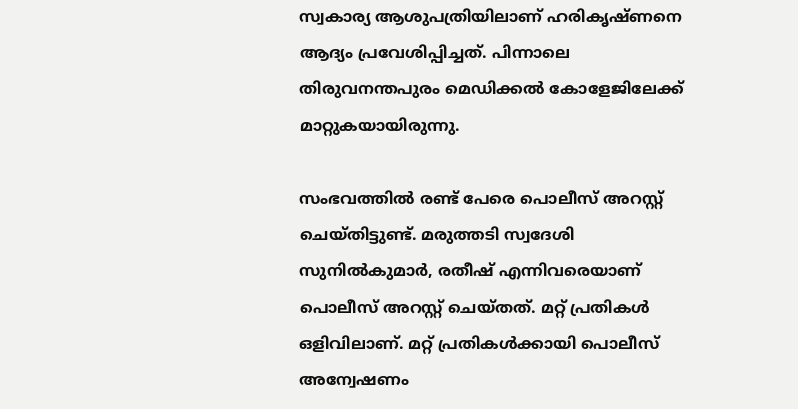സ്വകാര്യ ആശുപത്രിയിലാണ് ഹരികൃഷ്ണനെ ആദ്യം പ്രവേശിപ്പിച്ചത്. പിന്നാലെ തിരുവനന്തപുരം മെഡിക്കൽ കോളേജിലേക്ക് മാറ്റുകയായിരുന്നു.

സംഭവത്തിൽ രണ്ട് പേരെ പൊലീസ് അറസ്റ്റ് ചെയ്തിട്ടുണ്ട്. മരുത്തടി സ്വദേശി സുനില്‍കുമാര്‍, രതീഷ് എന്നിവരെയാണ് പൊലീസ് അറസ്റ്റ് ചെയ്തത്. മറ്റ് പ്രതികൾ ഒളിവിലാണ്. മറ്റ് പ്രതികൾക്കായി പൊലീസ് അന്വേഷണം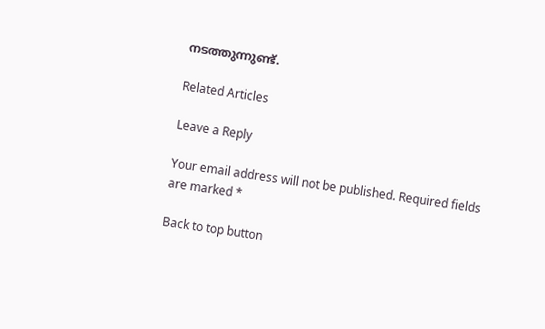നടത്തുന്നുണ്ട്.

Related Articles

Leave a Reply

Your email address will not be published. Required fields are marked *

Back to top button